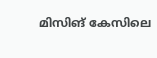മിസിങ് കേസിലെ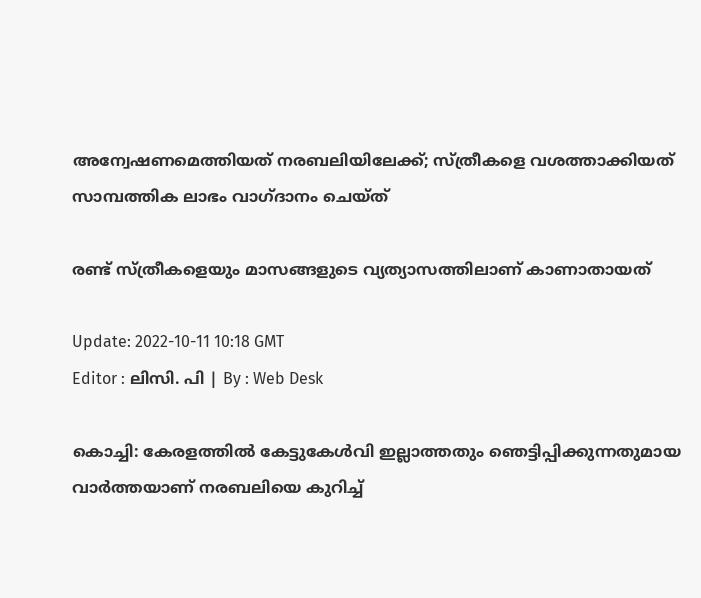അന്വേഷണമെത്തിയത് നരബലിയിലേക്ക്; സ്ത്രീകളെ വശത്താക്കിയത് സാമ്പത്തിക ലാഭം വാഗ്ദാനം ചെയ്ത്

രണ്ട് സ്ത്രീകളെയും മാസങ്ങളുടെ വ്യത്യാസത്തിലാണ് കാണാതായത്

Update: 2022-10-11 10:18 GMT
Editor : ലിസി. പി | By : Web Desk

കൊച്ചി: കേരളത്തിൽ കേട്ടുകേൾവി ഇല്ലാത്തതും ഞെട്ടിപ്പിക്കുന്നതുമായ വാർത്തയാണ് നരബലിയെ കുറിച്ച്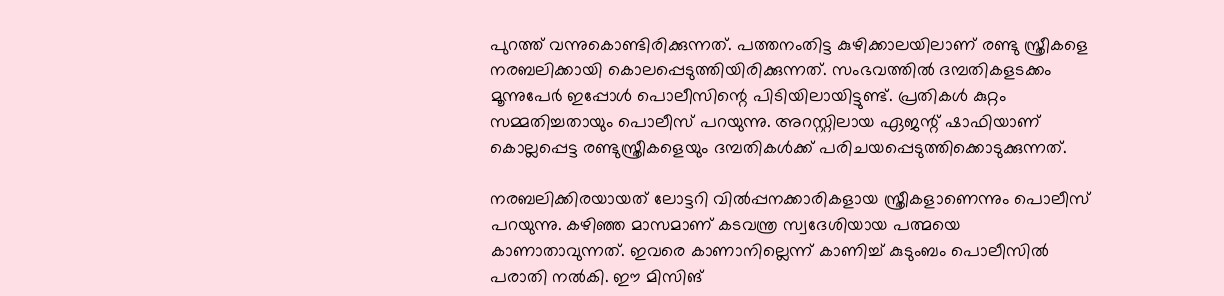പുറത്ത് വന്നുകൊണ്ടിരിക്കുന്നത്. പത്തനംതിട്ട കുഴിക്കാലയിലാണ് രണ്ടു സ്ത്രീകളെ നരബലിക്കായി കൊലപ്പെടുത്തിയിരിക്കുന്നത്. സംഭവത്തിൽ ദമ്പതികളടക്കം മൂന്നുപേർ ഇപ്പോൾ പൊലീസിന്റെ പിടിയിലായിട്ടുണ്ട്. പ്രതികൾ കുറ്റം സമ്മതിച്ചതായും പൊലീസ് പറയുന്നു. അറസ്റ്റിലായ ഏജന്റ് ഷാഫിയാണ് കൊല്ലപ്പെട്ട രണ്ടുസ്ത്രീകളെയും ദമ്പതികൾക്ക് പരിചയപ്പെടുത്തിക്കൊടുക്കുന്നത്.

നരബലിക്കിരയായത് ലോട്ടറി വിൽപ്പനക്കാരികളായ സ്ത്രീകളാണെന്നും പൊലീസ് പറയുന്നു. കഴിഞ്ഞ മാസമാണ് കടവന്ത്ര സ്വദേശിയായ പത്മയെ കാണാതാവുന്നത്. ഇവരെ കാണാനില്ലെന്ന് കാണിച്ച് കുടുംബം പൊലീസിൽ പരാതി നൽകി. ഈ മിസിങ്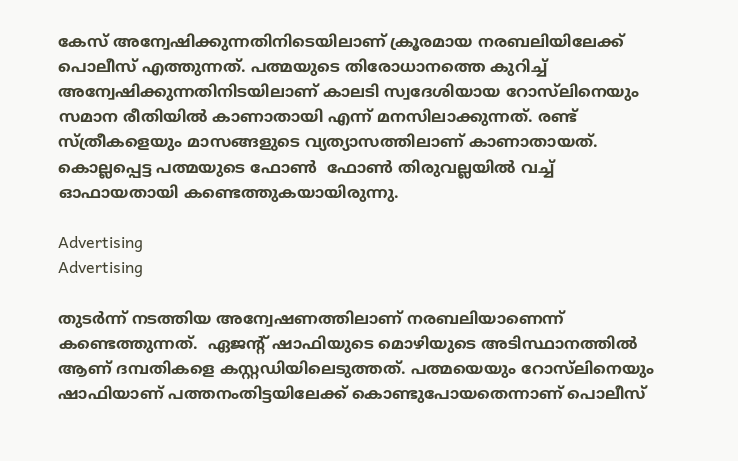കേസ് അന്വേഷിക്കുന്നതിനിടെയിലാണ് ക്രൂരമായ നരബലിയിലേക്ക് പൊലീസ് എത്തുന്നത്. പത്മയുടെ തിരോധാനത്തെ കുറിച്ച് അന്വേഷിക്കുന്നതിനിടയിലാണ് കാലടി സ്വദേശിയായ റോസ്‍ലിനെയും  സമാന രീതിയിൽ കാണാതായി എന്ന് മനസിലാക്കുന്നത്. രണ്ട് സ്ത്രീകളെയും മാസങ്ങളുടെ വ്യത്യാസത്തിലാണ് കാണാതായത്. കൊല്ലപ്പെട്ട പത്മയുടെ ഫോൺ  ഫോൺ തിരുവല്ലയിൽ വച്ച് ഓഫായതായി കണ്ടെത്തുകയായിരുന്നു.

Advertising
Advertising

തുടർന്ന് നടത്തിയ അന്വേഷണത്തിലാണ് നരബലിയാണെന്ന് കണ്ടെത്തുന്നത്.  ഏജന്റ് ഷാഫിയുടെ മൊഴിയുടെ അടിസ്ഥാനത്തിൽ ആണ് ദമ്പതികളെ കസ്റ്റഡിയിലെടുത്തത്. പത്മയെയും റോസ്‍ലിനെയും ഷാഫിയാണ് പത്തനംതിട്ടയിലേക്ക് കൊണ്ടുപോയതെന്നാണ് പൊലീസ്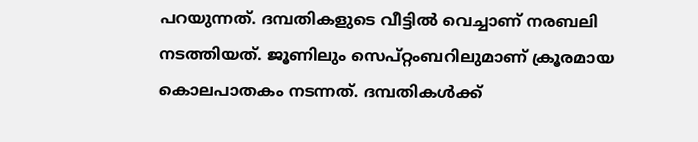പറയുന്നത്. ദമ്പതികളുടെ വീട്ടിൽ വെച്ചാണ് നരബലി നടത്തിയത്. ജൂണിലും സെപ്റ്റംബറിലുമാണ് ക്രൂരമായ കൊലപാതകം നടന്നത്. ദമ്പതികൾക്ക്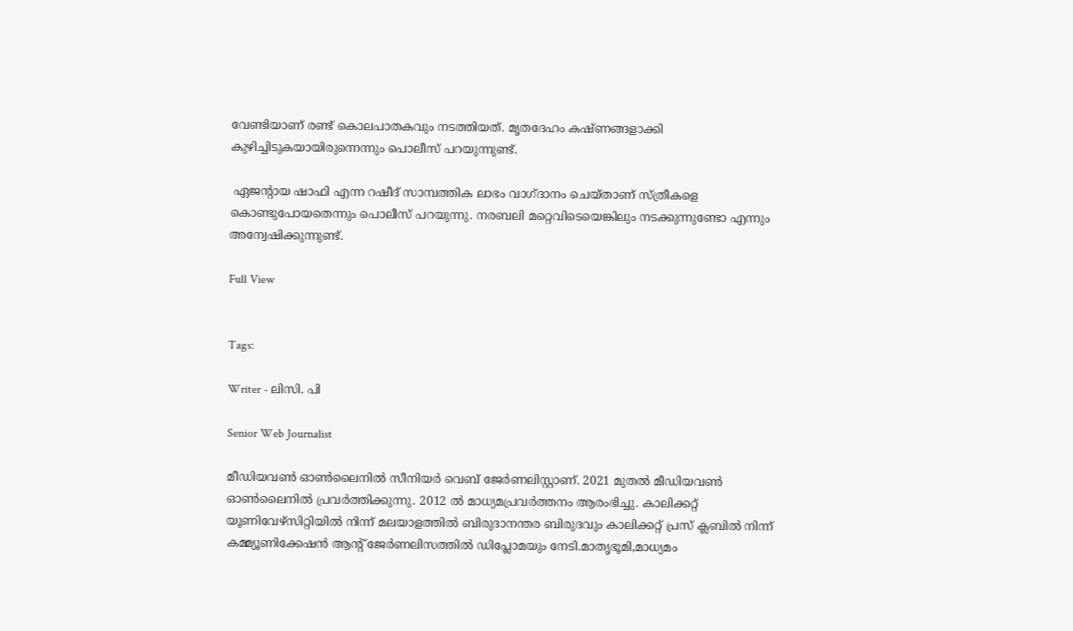വേണ്ടിയാണ് രണ്ട് കൊലപാതകവും നടത്തിയത്. മൃതദേഹം കഷ്ണങ്ങളാക്കി കുഴിച്ചിടുകയായിരുന്നെന്നും പൊലീസ് പറയുന്നുണ്ട്.

 ഏജന്‍റായ ഷാഫി എന്ന റഷീദ് സാമ്പത്തിക ലാഭം വാഗ്ദാനം ചെയ്താണ് സ്ത്രീകളെ കൊണ്ടുപോയതെന്നും പൊലീസ് പറയുന്നു. നരബലി മറ്റെവിടെയെങ്കിലും നടക്കുന്നുണ്ടോ എന്നും അന്വേഷിക്കുന്നുണ്ട്.

Full View


Tags:

Writer - ലിസി. പി

Senior Web Journalist

മീഡിയവൺ ഓൺലൈനിൽ സീനിയർ വെബ് ജേർണലിസ്റ്റാണ്. 2021 മുതൽ മീഡിയവൺ ഓൺലൈനിൽ പ്രവർത്തിക്കുന്നു. 2012 ല്‍ മാധ്യമപ്രവര്‍ത്തനം ആരംഭിച്ചു. കാലിക്കറ്റ് യൂണിവേഴ്‌സിറ്റിയിൽ നിന്ന് മലയാളത്തിൽ ബിരുദാനന്തര ബിരുദവും കാലിക്കറ്റ് പ്രസ് ക്ലബിൽ നിന്ന് കമ്മ്യൂണിക്കേഷൻ ആന്റ് ജേർണലിസത്തിൽ ഡിപ്ലോമയും നേടി.മാതൃഭൂമി,മാധ്യമം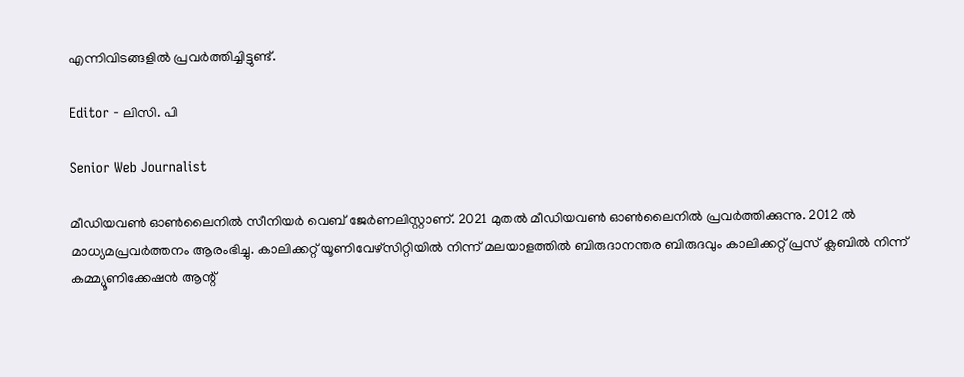എന്നിവിടങ്ങളിൽ പ്രവർത്തിച്ചിട്ടുണ്ട്.

Editor - ലിസി. പി

Senior Web Journalist

മീഡിയവൺ ഓൺലൈനിൽ സീനിയർ വെബ് ജേർണലിസ്റ്റാണ്. 2021 മുതൽ മീഡിയവൺ ഓൺലൈനിൽ പ്രവർത്തിക്കുന്നു. 2012 ല്‍ മാധ്യമപ്രവര്‍ത്തനം ആരംഭിച്ചു. കാലിക്കറ്റ് യൂണിവേഴ്‌സിറ്റിയിൽ നിന്ന് മലയാളത്തിൽ ബിരുദാനന്തര ബിരുദവും കാലിക്കറ്റ് പ്രസ് ക്ലബിൽ നിന്ന് കമ്മ്യൂണിക്കേഷൻ ആന്റ്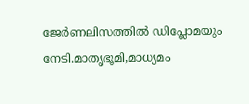ജേർണലിസത്തിൽ ഡിപ്ലോമയും നേടി.മാതൃഭൂമി,മാധ്യമം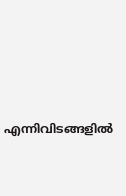എന്നിവിടങ്ങളിൽ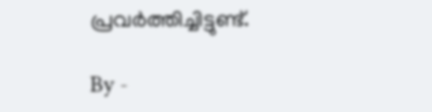പ്രവർത്തിച്ചിട്ടുണ്ട്.

By -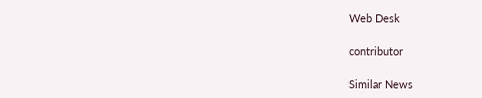Web Desk

contributor

Similar News